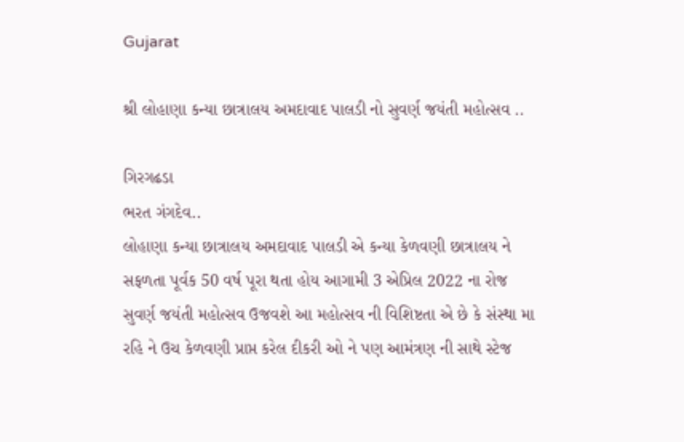Gujarat

શ્રી લોહાણા કન્યા છાત્રાલય અમદાવાદ પાલડી નો સુવર્ણ જયંતી મહોત્સવ ..

ગિરગઢડા
ભરત ગંગદેવ..
લોહાણા કન્યા છાત્રાલય અમદાવાદ પાલડી એ કન્યા કેળવણી છાત્રાલય ને સફળતા પૂર્વક 50 વર્ષ પૂરા થતા હોય આગામી 3 એપ્રિલ 2022 ના રોજ સુવર્ણ જયંતી મહોત્સવ ઉજવશે આ મહોત્સવ ની વિશિષ્ટતા એ છે કે સંસ્થા મા રહિ ને ઉચ કેળવણી પ્રાપ્ત કરેલ દીકરી ઓ ને પણ આમંત્રણ ની સાથે સ્ટેજ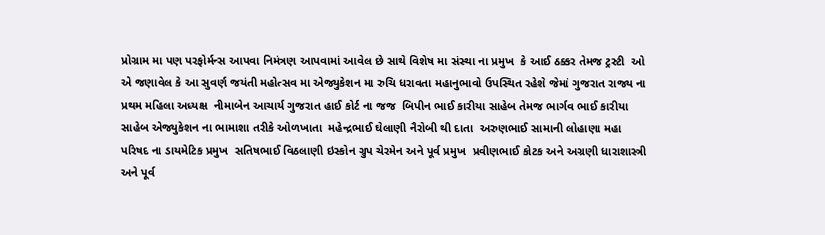પ્રોગ્રામ મા પણ પરફોર્મન્સ આપવા નિમંત્રણ આપવામાં આવેલ છે સાથે વિશેષ મા સંસ્થા ના પ્રમુખ  કે આઈ ઠક્કર તેમજ ટ્રસ્ટી  ઓ એ જણાવેલ કે આ સુવર્ણ જયંતી મહોત્સવ મા એજ્યુકેશન મા રુચિ ધરાવતા મહાનુભાવો ઉપસ્થિત રહેશે જેમાં ગુજરાત રાજ્ય ના પ્રથમ મહિલા અધ્યક્ષ  નીમાબેન આચાર્ય ગુજરાત હાઈ કોર્ટ ના જજ  બિપીન ભાઈ કારીયા સાહેબ તેમજ ભાર્ગવ ભાઈ કારીયા સાહેબ એજ્યુકેશન ના ભામાશા તરીકે ઓળખાતા  મહેન્દ્રભાઈ ઘેલાણી નૈરોબી થી દાતા  અરુણભાઈ સામાની લોહાણા મહા પરિષદ ના ડાયમેટિક પ્રમુખ  સતિષભાઈ વિઠલાણી ઇસ્કોન ગ્રુપ ચેરમેન અને પૂર્વ પ્રમુખ  પ્રવીણભાઈ કોટક અને અગ્રણી ધારાશાસ્ત્રી અને પૂર્વ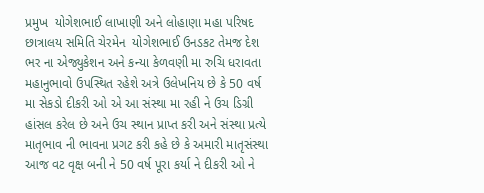પ્રમુખ  યોગેશભાઈ લાખાણી અને લોહાણા મહા પરિષદ છાત્રાલય સમિતિ ચેરમેન  યોગેશભાઈ ઉનડકટ તેમજ દેશ ભર ના એજ્યુકેશન અને કન્યા કેળવણી મા રુચિ ધરાવતા મહાનુભાવો ઉપસ્થિત રહેશે અત્રે ઉલેખનિય છે કે 50 વર્ષ મા સેકડો દીકરી ઓ એ આ સંસ્થા મા રહી ને ઉચ ડિગ્રી હાંસલ કરેલ છે અને ઉચ સ્થાન પ્રાપ્ત કરી અને સંસ્થા પ્રત્યે માતૃભાવ ની ભાવના પ્રગટ કરી કહે છે કે અમારી માતૃસંસ્થા આજ વટ વૃક્ષ બની ને 50 વર્ષ પૂરા કર્યા ને દીકરી ઓ ને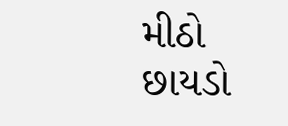મીઠો છાયડો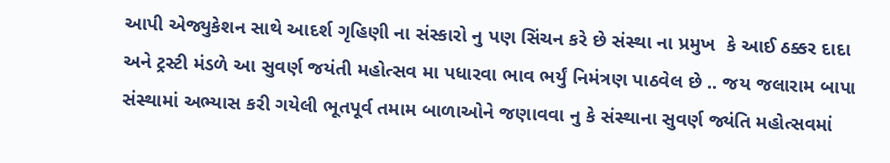આપી એજ્યુકેશન સાથે આદર્શ ગૃહિણી ના સંસ્કારો નુ પણ સિંચન કરે છે સંસ્થા ના પ્રમુખ  કે આઈ ઠક્કર દાદા અને ટ્રસ્ટી મંડળે આ સુવર્ણ જયંતી મહોત્સવ મા પધારવા ભાવ ભર્યું નિમંત્રણ પાઠવેલ છે .. જય જલારામ બાપા સંસ્થામાં અભ્યાસ કરી ગયેલી ભૂતપૂર્વ તમામ બાળાઓને જણાવવા નુ કે સંસ્થાના સુવર્ણ જ્યંતિ મહોત્સવમાં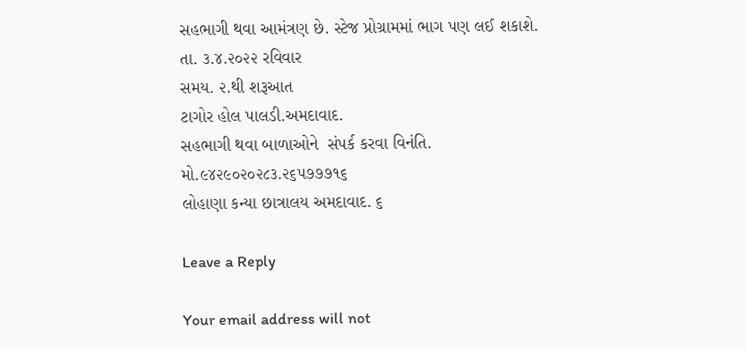સહભાગી થવા આમંત્રણ છે. સ્ટેજ પ્રોગ્રામમાં ભાગ પણ લઈ શકાશે.
તા. ૩.૪.૨૦૨૨ રવિવાર
સમય. ૨.થી શરૂઆત
ટાગોર હોલ પાલડી.અમદાવાદ.
સહભાગી થવા બાળાઓને  સંપર્ક કરવા વિનંતિ.
મો.૯૪૨૯૦૨૦૨૮૩.૨૬૫૭૭૭૧૬
લોહાણા કન્યા છાત્રાલય અમદાવાદ. ૬

Leave a Reply

Your email address will not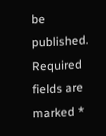be published. Required fields are marked *